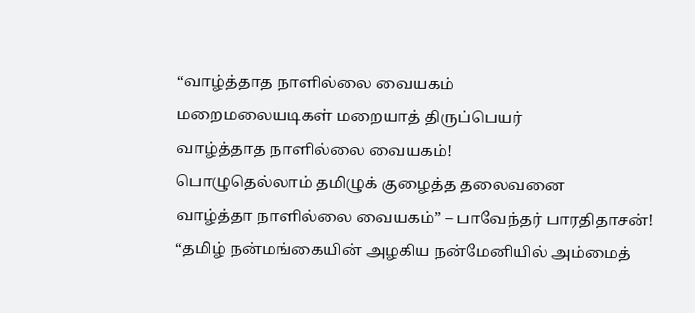“வாழ்த்தாத நாளில்லை வையகம்
மறைமலையடிகள் மறையாத் திருப்பெயர்
வாழ்த்தாத நாளில்லை வையகம்!
பொழுதெல்லாம் தமிழுக் குழைத்த தலைவனை
வாழ்த்தா நாளில்லை வையகம்” – பாவேந்தர் பாரதிதாசன்!
“தமிழ் நன்மங்கையின் அழகிய நன்மேனியில் அம்மைத்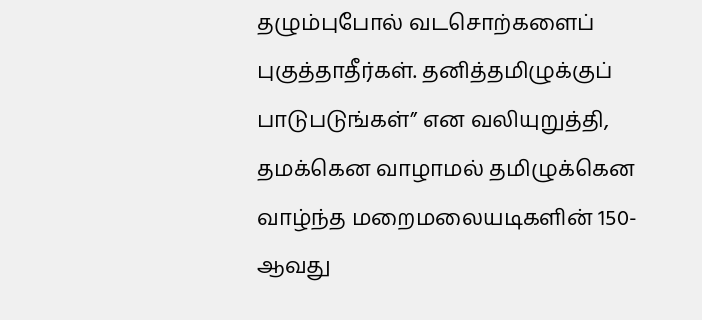தழும்புபோல் வடசொற்களைப் புகுத்தாதீர்கள். தனித்தமிழுக்குப் பாடுபடுங்கள்” என வலியுறுத்தி, தமக்கென வாழாமல் தமிழுக்கென வாழ்ந்த மறைமலையடிகளின் 150-ஆவது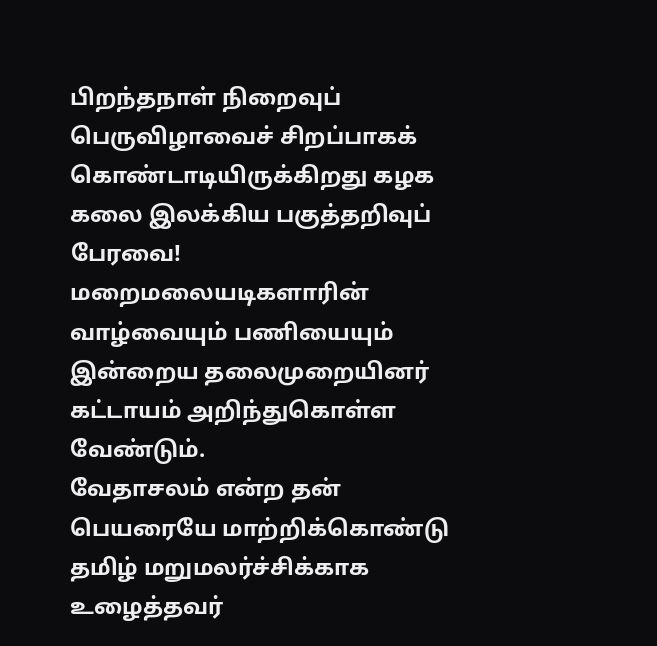பிறந்தநாள் நிறைவுப் பெருவிழாவைச் சிறப்பாகக் கொண்டாடியிருக்கிறது கழக கலை இலக்கிய பகுத்தறிவுப் பேரவை! மறைமலையடிகளாரின் வாழ்வையும் பணியையும் இன்றைய தலைமுறையினர் கட்டாயம் அறிந்துகொள்ள வேண்டும்.
வேதாசலம் என்ற தன் பெயரையே மாற்றிக்கொண்டு தமிழ் மறுமலர்ச்சிக்காக உழைத்தவர்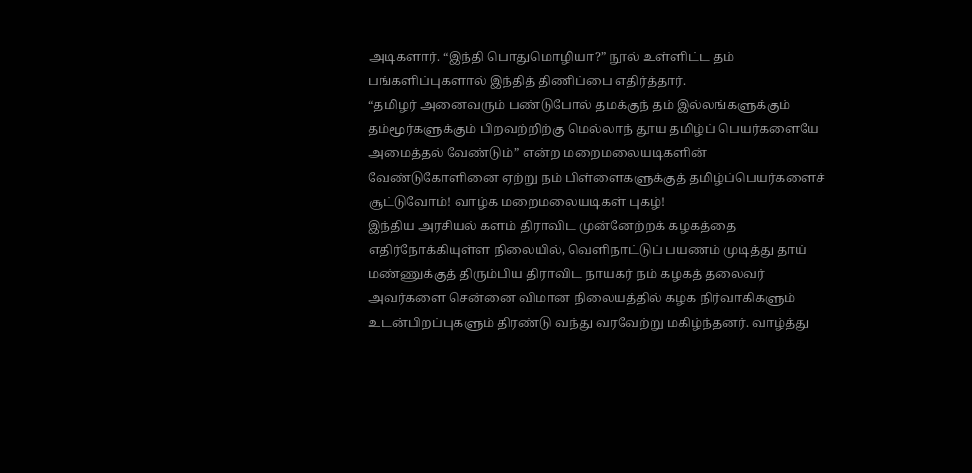அடிகளார். “இந்தி பொதுமொழியா?” நூல் உள்ளிட்ட தம் பங்களிப்புகளால் இந்தித் திணிப்பை எதிர்த்தார்.
“தமிழர் அனைவரும் பண்டுபோல் தமக்குந் தம் இல்லங்களுக்கும் தம்மூர்களுக்கும் பிறவற்றிற்கு மெல்லாந் தூய தமிழ்ப் பெயர்களையே அமைத்தல் வேண்டும்” என்ற மறைமலையடிகளின் வேண்டுகோளினை ஏற்று நம் பிள்ளைகளுக்குத் தமிழ்ப்பெயர்களைச் சூட்டுவோம்! வாழ்க மறைமலையடிகள் புகழ்!
இந்திய அரசியல் களம் திராவிட முன்னேற்றக் கழகத்தை எதிர்நோக்கியுள்ள நிலையில், வெளிநாட்டுப் பயணம் முடித்து தாய் மண்ணுக்குத் திரும்பிய திராவிட நாயகர் நம் கழகத் தலைவர் அவர்களை சென்னை விமான நிலையத்தில் கழக நிர்வாகிகளும் உடன்பிறப்புகளும் திரண்டு வந்து வரவேற்று மகிழ்ந்தனர். வாழ்த்து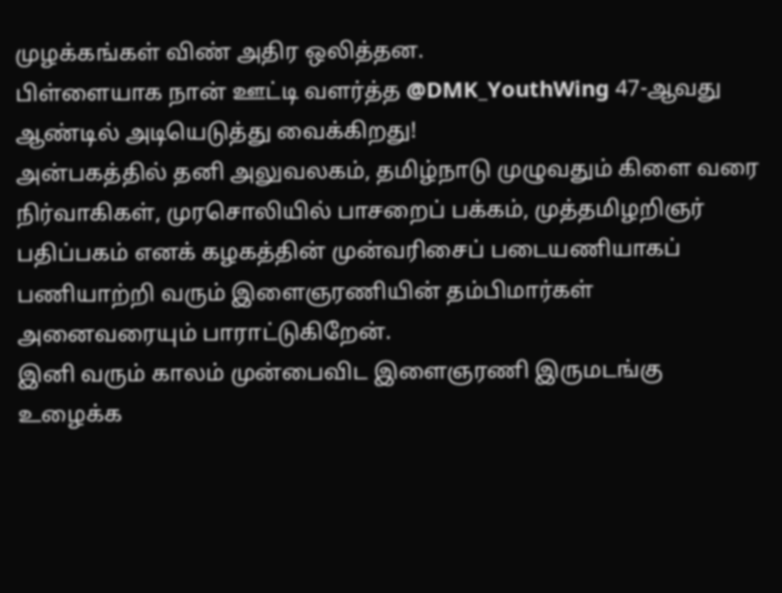முழக்கங்கள் விண் அதிர ஒலித்தன.
பிள்ளையாக நான் ஊட்டி வளர்த்த @DMK_YouthWing 47-ஆவது ஆண்டில் அடியெடுத்து வைக்கிறது!
அன்பகத்தில் தனி அலுவலகம், தமிழ்நாடு முழுவதும் கிளை வரை நிர்வாகிகள், முரசொலியில் பாசறைப் பக்கம், முத்தமிழறிஞர் பதிப்பகம் எனக் கழகத்தின் முன்வரிசைப் படையணியாகப் பணியாற்றி வரும் இளைஞரணியின் தம்பிமார்கள் அனைவரையும் பாராட்டுகிறேன்.
இனி வரும் காலம் முன்பைவிட இளைஞரணி இருமடங்கு உழைக்க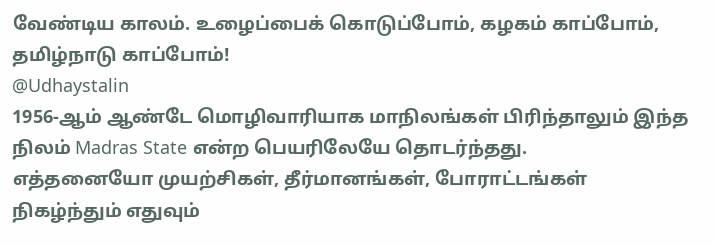வேண்டிய காலம். உழைப்பைக் கொடுப்போம், கழகம் காப்போம், தமிழ்நாடு காப்போம்!
@Udhaystalin
1956-ஆம் ஆண்டே மொழிவாரியாக மாநிலங்கள் பிரிந்தாலும் இந்த நிலம் Madras State என்ற பெயரிலேயே தொடர்ந்தது.
எத்தனையோ முயற்சிகள், தீர்மானங்கள், போராட்டங்கள் நிகழ்ந்தும் எதுவும்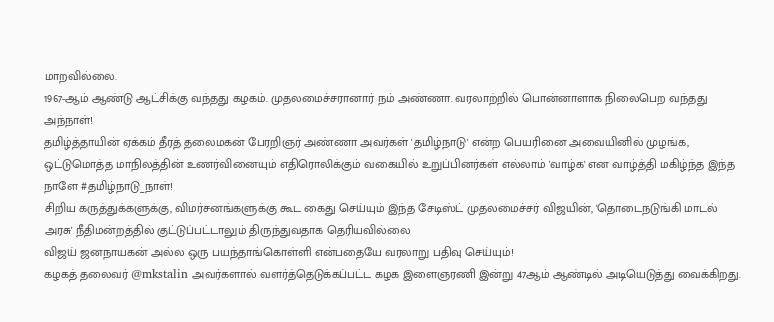மாறவில்லை.
1967-ஆம் ஆண்டு ஆட்சிக்கு வந்தது கழகம். முதலமைச்சரானார் நம் அண்ணா. வரலாற்றில் பொன்னாளாக நிலைபெற வந்தது அந்நாள்!
தமிழ்த்தாயின் ஏக்கம் தீரத் தலைமகன் பேரறிஞர் அண்ணா அவர்கள் 'தமிழ்நாடு' என்ற பெயரினை அவையினில் முழங்க, ஒட்டுமொத்த மாநிலத்தின் உணர்வினையும் எதிரொலிக்கும் வகையில் உறுப்பினர்கள் எல்லாம் 'வாழ்க' என வாழ்த்தி மகிழ்ந்த இந்த நாளே #தமிழ்நாடு_நாள்!
சிறிய கருத்துக்களுக்கு, விமர்சனங்களுக்கு கூட கைது செய்யும் இந்த சேடிஸ்ட் முதலமைச்சர் விஜயின், 'தொடைநடுங்கி மாடல் அரசு' நீதிமன்றத்தில் குட்டுப்பட்டாலும் திருந்துவதாக தெரியவில்லை
விஜய் ஜனநாயகன் அல்ல ஒரு பயந்தாங்கொள்ளி என்பதையே வரலாறு பதிவு செய்யும்!
கழகத் தலைவர் @mkstalin அவர்களால் வளர்த்தெடுக்கப்பட்ட கழக இளைஞரணி இன்று 47ஆம் ஆண்டில் அடியெடுத்து வைக்கிறது.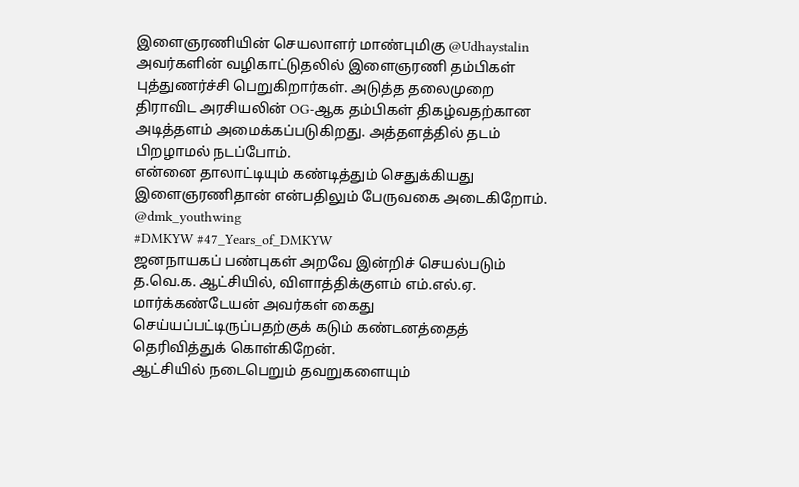இளைஞரணியின் செயலாளர் மாண்புமிகு @Udhaystalin அவர்களின் வழிகாட்டுதலில் இளைஞரணி தம்பிகள் புத்துணர்ச்சி பெறுகிறார்கள். அடுத்த தலைமுறை திராவிட அரசியலின் OG-ஆக தம்பிகள் திகழ்வதற்கான அடித்தளம் அமைக்கப்படுகிறது. அத்தளத்தில் தடம் பிறழாமல் நடப்போம்.
என்னை தாலாட்டியும் கண்டித்தும் செதுக்கியது இளைஞரணிதான் என்பதிலும் பேருவகை அடைகிறோம்.
@dmk_youthwing
#DMKYW #47_Years_of_DMKYW
ஜனநாயகப் பண்புகள் அறவே இன்றிச் செயல்படும் த.வெ.க. ஆட்சியில், விளாத்திக்குளம் எம்.எல்.ஏ. மார்க்கண்டேயன் அவர்கள் கைது செய்யப்பட்டிருப்பதற்குக் கடும் கண்டனத்தைத் தெரிவித்துக் கொள்கிறேன்.
ஆட்சியில் நடைபெறும் தவறுகளையும்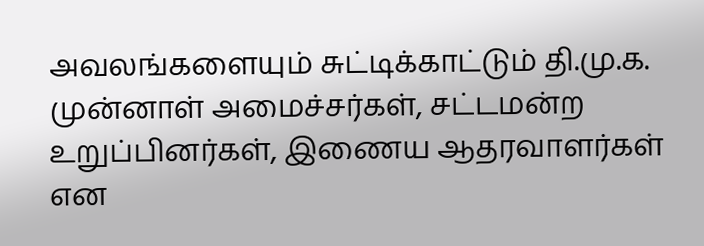அவலங்களையும் சுட்டிக்காட்டும் தி.மு.க. முன்னாள் அமைச்சர்கள், சட்டமன்ற உறுப்பினர்கள், இணைய ஆதரவாளர்கள் என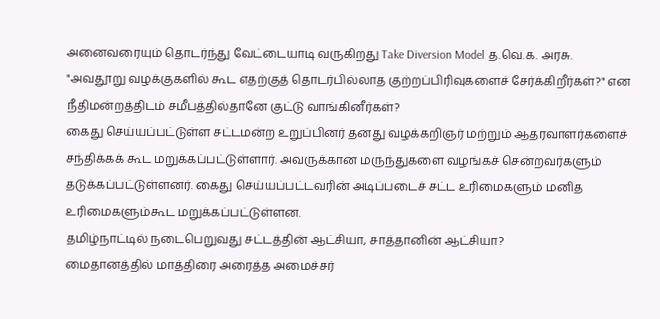அனைவரையும் தொடர்ந்து வேட்டையாடி வருகிறது Take Diversion Model த.வெ.க. அரசு.
"அவதூறு வழக்குகளில் கூட எதற்குத் தொடர்பில்லாத குற்றப்பிரிவுகளைச் சேர்க்கிறீர்கள்?" என நீதிமன்றத்திடம் சமீபத்தில்தானே குட்டு வாங்கினீர்கள்?
கைது செய்யப்பட்டுள்ள சட்டமன்ற உறுப்பினர் தனது வழக்கறிஞர் மற்றும் ஆதரவாளர்களைச் சந்திக்கக் கூட மறுக்கப்பட்டுள்ளார். அவருக்கான மருந்துகளை வழங்கச் சென்றவர்களும் தடுக்கப்பட்டுள்ளனர். கைது செய்யப்பட்டவரின் அடிப்படைச் சட்ட உரிமைகளும் மனித உரிமைகளும்கூட மறுக்கப்பட்டுள்ளன.
தமிழ்நாட்டில் நடைபெறுவது சட்டத்தின் ஆட்சியா, சாத்தானின் ஆட்சியா?
மைதானத்தில் மாத்திரை அரைத்த அமைச்சர்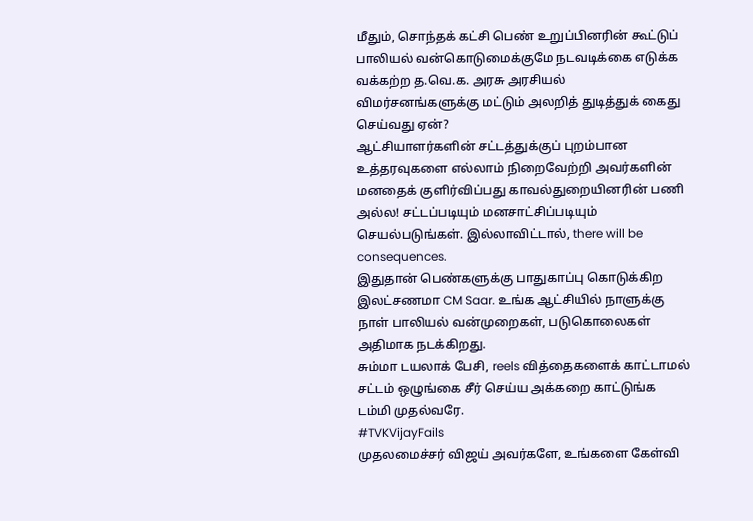மீதும், சொந்தக் கட்சி பெண் உறுப்பினரின் கூட்டுப் பாலியல் வன்கொடுமைக்குமே நடவடிக்கை எடுக்க வக்கற்ற த.வெ.க. அரசு அரசியல் விமர்சனங்களுக்கு மட்டும் அலறித் துடித்துக் கைது செய்வது ஏன்?
ஆட்சியாளர்களின் சட்டத்துக்குப் புறம்பான உத்தரவுகளை எல்லாம் நிறைவேற்றி அவர்களின் மனதைக் குளிர்விப்பது காவல்துறையினரின் பணி அல்ல! சட்டப்படியும் மனசாட்சிப்படியும் செயல்படுங்கள். இல்லாவிட்டால், there will be consequences.
இதுதான் பெண்களுக்கு பாதுகாப்பு கொடுக்கிற இலட்சணமா CM Saar. உங்க ஆட்சியில் நாளுக்கு நாள் பாலியல் வன்முறைகள், படுகொலைகள் அதிமாக நடக்கிறது.
சும்மா டயலாக் பேசி, reels வித்தைகளைக் காட்டாமல் சட்டம் ஒழுங்கை சீர் செய்ய அக்கறை காட்டுங்க டம்மி முதல்வரே.
#TVKVijayFails
முதலமைச்சர் விஜய் அவர்களே, உங்களை கேள்வி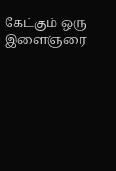கேட்கும் ஒரு இளைஞரை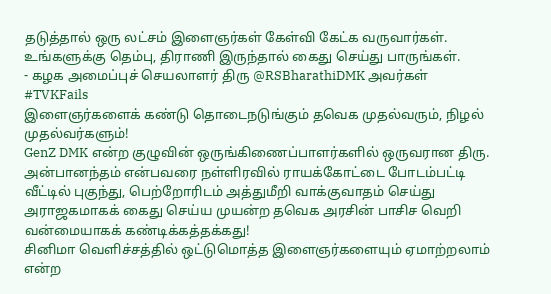தடுத்தால் ஒரு லட்சம் இளைஞர்கள் கேள்வி கேட்க வருவார்கள். உங்களுக்கு தெம்பு, திராணி இருந்தால் கைது செய்து பாருங்கள்.
- கழக அமைப்புச் செயலாளர் திரு @RSBharathiDMK அவர்கள்
#TVKFails
இளைஞர்களைக் கண்டு தொடைநடுங்கும் தவெக முதல்வரும், நிழல் முதல்வர்களும்!
GenZ DMK என்ற குழுவின் ஒருங்கிணைப்பாளர்களில் ஒருவரான திரு. அன்பானந்தம் என்பவரை நள்ளிரவில் ராயக்கோட்டை போடம்பட்டி வீட்டில் புகுந்து, பெற்றோரிடம் அத்துமீறி வாக்குவாதம் செய்து அராஜகமாகக் கைது செய்ய முயன்ற தவெக அரசின் பாசிச வெறி வன்மையாகக் கண்டிக்கத்தக்கது!
சினிமா வெளிச்சத்தில் ஒட்டுமொத்த இளைஞர்களையும் ஏமாற்றலாம் என்ற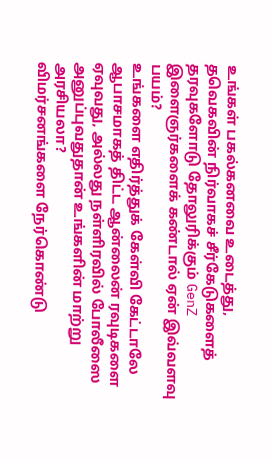உங்கள் பகல்கனவை உடைத்து, தவெகவின் நிர்வாகச் சீர்கேடுகளைத் தரவுகளோடு தோலுரிக்கும் GenZ இளைஞர்களைக் கண்டால் ஏன் இவ்வளவு பயம்?
உங்களை எதிர்த்துக் கேள்வி கேட்டாலே ஆபாசமாகத் திட்ட ஆன்லைன் ரவுடிகளை ஏவுவது, அல்லது நள்ளிரவில் போலீஸை அனுப்புவதுதான் உங்களின் மாற்று அரசியலா?
விமர்சனங்களை நேர்கொண்டு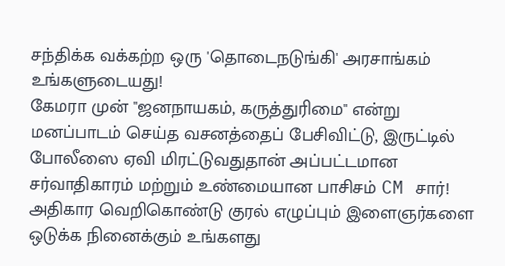சந்திக்க வக்கற்ற ஒரு 'தொடைநடுங்கி' அரசாங்கம் உங்களுடையது!
கேமரா முன் "ஜனநாயகம், கருத்துரிமை" என்று மனப்பாடம் செய்த வசனத்தைப் பேசிவிட்டு, இருட்டில் போலீஸை ஏவி மிரட்டுவதுதான் அப்பட்டமான சர்வாதிகாரம் மற்றும் உண்மையான பாசிசம் CM சார்!
அதிகார வெறிகொண்டு குரல் எழுப்பும் இளைஞர்களை ஒடுக்க நினைக்கும் உங்களது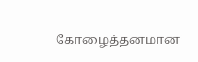கோழைத்தனமான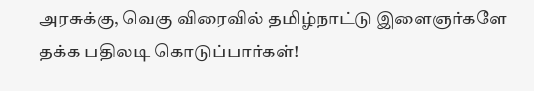அரசுக்கு, வெகு விரைவில் தமிழ்நாட்டு இளைஞர்களே தக்க பதிலடி கொடுப்பார்கள்!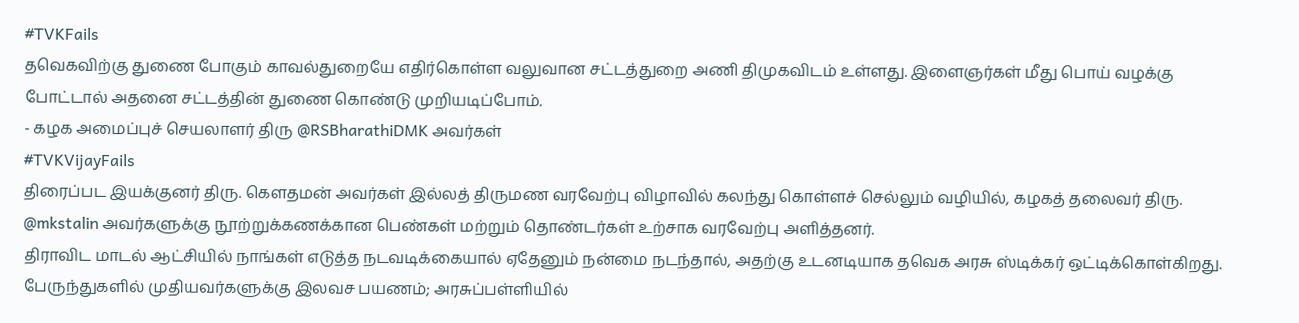#TVKFails
தவெகவிற்கு துணை போகும் காவல்துறையே எதிர்கொள்ள வலுவான சட்டத்துறை அணி திமுகவிடம் உள்ளது. இளைஞர்கள் மீது பொய் வழக்கு போட்டால் அதனை சட்டத்தின் துணை கொண்டு முறியடிப்போம்.
- கழக அமைப்புச் செயலாளர் திரு @RSBharathiDMK அவர்கள்
#TVKVijayFails
திரைப்பட இயக்குனர் திரு. கௌதமன் அவர்கள் இல்லத் திருமண வரவேற்பு விழாவில் கலந்து கொள்ளச் செல்லும் வழியில், கழகத் தலைவர் திரு. @mkstalin அவர்களுக்கு நூற்றுக்கணக்கான பெண்கள் மற்றும் தொண்டர்கள் உற்சாக வரவேற்பு அளித்தனர்.
திராவிட மாடல் ஆட்சியில் நாங்கள் எடுத்த நடவடிக்கையால் ஏதேனும் நன்மை நடந்தால், அதற்கு உடனடியாக தவெக அரசு ஸ்டிக்கர் ஒட்டிக்கொள்கிறது.
பேருந்துகளில் முதியவர்களுக்கு இலவச பயணம்; அரசுப்பள்ளியில்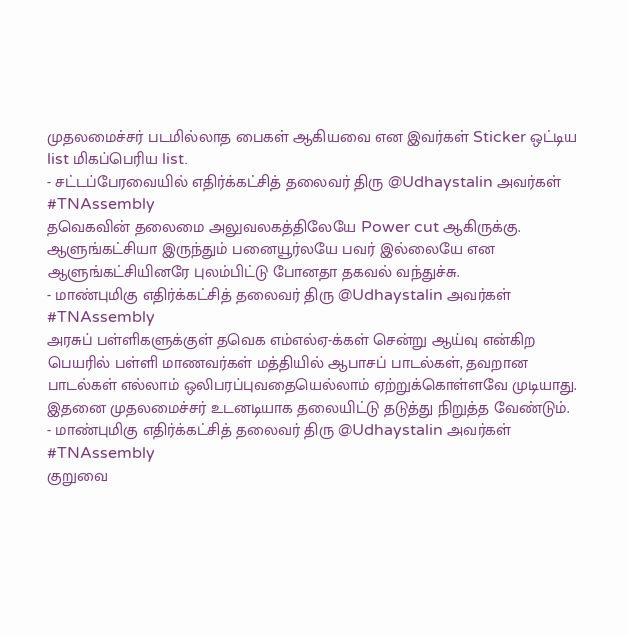முதலமைச்சர் படமில்லாத பைகள் ஆகியவை என இவர்கள் Sticker ஒட்டிய list மிகப்பெரிய list.
- சட்டப்பேரவையில் எதிர்க்கட்சித் தலைவர் திரு @Udhaystalin அவர்கள்
#TNAssembly
தவெகவின் தலைமை அலுவலகத்திலேயே Power cut ஆகிருக்கு. ஆளுங்கட்சியா இருந்தும் பனையூர்லயே பவர் இல்லையே என ஆளுங்கட்சியினரே புலம்பிட்டு போனதா தகவல் வந்துச்சு.
- மாண்புமிகு எதிர்க்கட்சித் தலைவர் திரு @Udhaystalin அவர்கள்
#TNAssembly
அரசுப் பள்ளிகளுக்குள் தவெக எம்எல்ஏ-க்கள் சென்று ஆய்வு என்கிற பெயரில் பள்ளி மாணவர்கள் மத்தியில் ஆபாசப் பாடல்கள், தவறான பாடல்கள் எல்லாம் ஒலிபரப்புவதையெல்லாம் ஏற்றுக்கொள்ளவே முடியாது. இதனை முதலமைச்சர் உடனடியாக தலையிட்டு தடுத்து நிறுத்த வேண்டும்.
- மாண்புமிகு எதிர்க்கட்சித் தலைவர் திரு @Udhaystalin அவர்கள்
#TNAssembly
குறுவை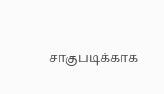சாகுபடிக்காக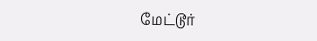மேட்டூர்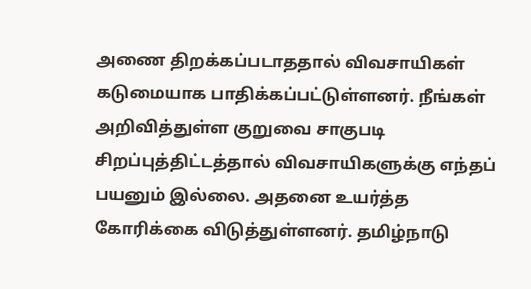அணை திறக்கப்படாததால் விவசாயிகள் கடுமையாக பாதிக்கப்பட்டுள்ளனர். நீங்கள் அறிவித்துள்ள குறுவை சாகுபடி சிறப்புத்திட்டத்தால் விவசாயிகளுக்கு எந்தப் பயனும் இல்லை. அதனை உயர்த்த கோரிக்கை விடுத்துள்ளனர். தமிழ்நாடு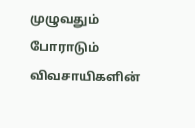முழுவதும் போராடும் விவசாயிகளின்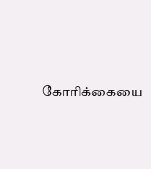கோரிக்கையை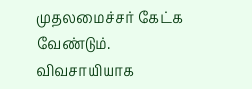முதலமைச்சர் கேட்க வேண்டும்.
விவசாயியாக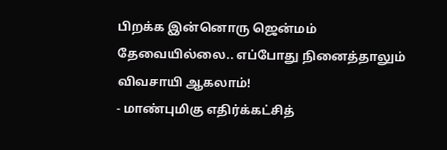பிறக்க இன்னொரு ஜென்மம் தேவையில்லை.. எப்போது நினைத்தாலும் விவசாயி ஆகலாம்!
- மாண்புமிகு எதிர்க்கட்சித்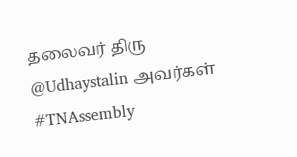தலைவர் திரு @Udhaystalin அவர்கள்
#TNAssembly